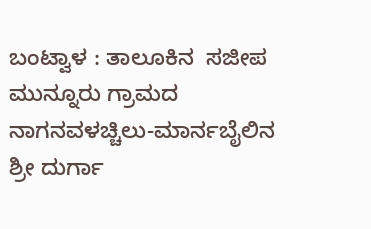ಬಂಟ್ವಾಳ : ತಾಲೂಕಿನ  ಸಜೀಪ ಮುನ್ನೂರು ಗ್ರಾಮದ ನಾಗನವಳಚ್ಚಿಲು-ಮಾರ್ನಬೈಲಿನ ಶ್ರೀ ದುರ್ಗಾ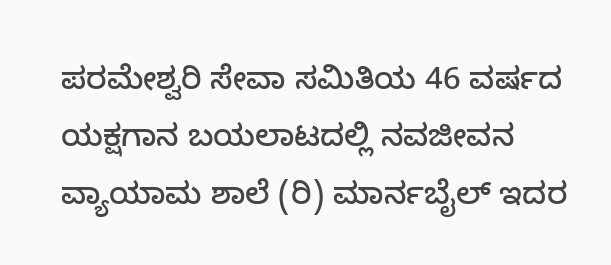ಪರಮೇಶ್ವರಿ ಸೇವಾ ಸಮಿತಿಯ 46 ವರ್ಷದ ಯಕ್ಷಗಾನ ಬಯಲಾಟದಲ್ಲಿ ನವಜೀವನ ವ್ಯಾಯಾಮ ಶಾಲೆ (ರಿ) ಮಾರ್ನಬೈಲ್ ಇದರ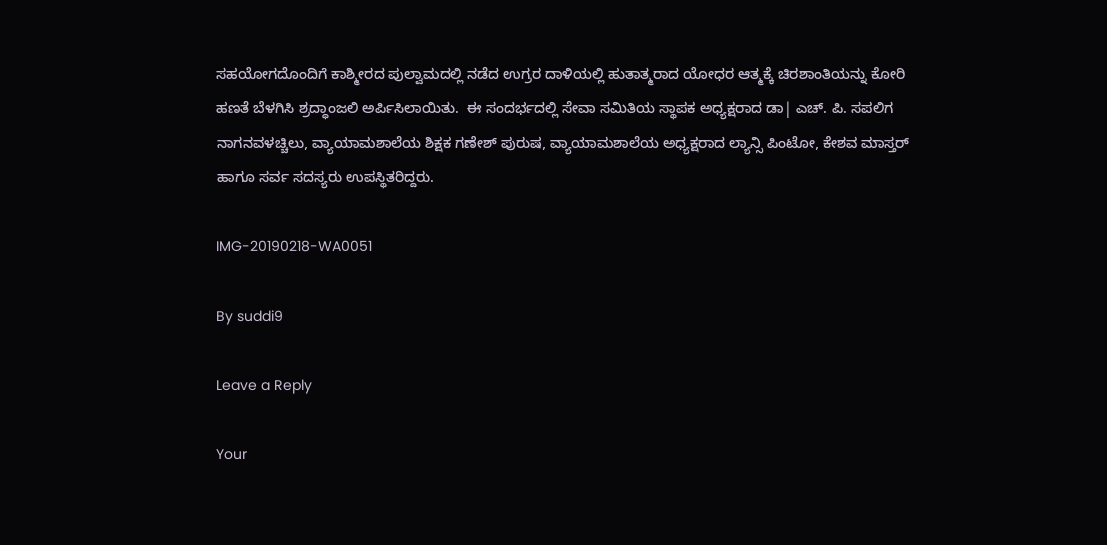ಸಹಯೋಗದೊಂದಿಗೆ ಕಾಶ್ಮೀರದ ಪುಲ್ವಾಮದಲ್ಲಿ ನಡೆದ ಉಗ್ರರ ದಾಳಿಯಲ್ಲಿ ಹುತಾತ್ಮರಾದ ಯೋಧರ ಆತ್ಮಕ್ಕೆ ಚಿರಶಾಂತಿಯನ್ನು ಕೋರಿ ಹಣತೆ ಬೆಳಗಿಸಿ ಶ್ರದ್ಧಾಂಜಲಿ ಅರ್ಪಿಸಿಲಾಯಿತು.  ಈ ಸಂದರ್ಭದಲ್ಲಿ ಸೇವಾ ಸಮಿತಿಯ ಸ್ಥಾಪಕ ಅಧ್ಯಕ್ಷರಾದ ಡಾ| ಎಚ್. ಪಿ. ಸಪಲಿಗ  ನಾಗನವಳಚ್ಚಿಲು, ವ್ಯಾಯಾಮಶಾಲೆಯ ಶಿಕ್ಷಕ ಗಣೇಶ್ ಪುರುಷ, ವ್ಯಾಯಾಮಶಾಲೆಯ ಅಧ್ಯಕ್ಷರಾದ ಲ್ಯಾನ್ಸಿ ಪಿಂಟೋ, ಕೇಶವ ಮಾಸ್ತರ್ ಹಾಗೂ ಸರ್ವ ಸದಸ್ಯರು ಉಪಸ್ಥಿತರಿದ್ದರು.

IMG-20190218-WA0051

By suddi9

Leave a Reply

Your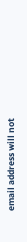email address will not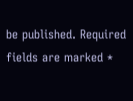be published. Required fields are marked *